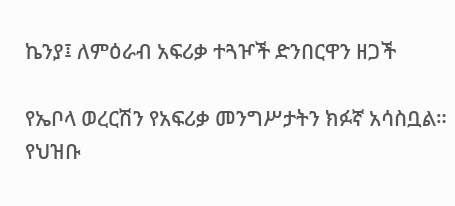ኬንያ፤ ለምዕራብ አፍሪቃ ተጓዦች ድንበርዋን ዘጋች

የኤቦላ ወረርሽን የአፍሪቃ መንግሥታትን ክፉኛ አሳስቧል። የህዝቡ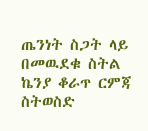ጤንነት ስጋት ላይ በመዉደቁ ስትል ኬንያ ቆራጥ ርምጃ ስትወስድ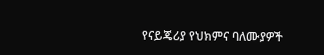የናይጄሪያ የህክምና ባለሙያዎች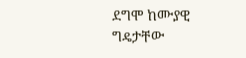ደግሞ ከሙያዊ ግዴታቸው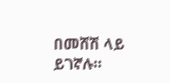በመሸሽ ላይ ይገኛሉ።